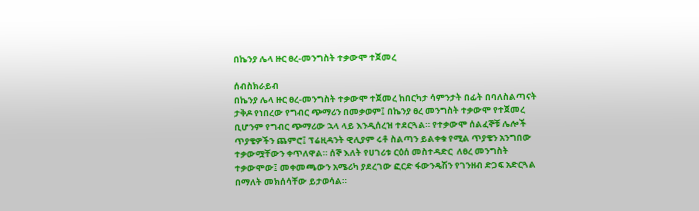በኬንያ ሌላ ዙር ፀረ-መንግስት ተቃውሞ ተጀመረ

ሰብስክራይብ
በኬንያ ሌላ ዙር ፀረ-መንግስት ተቃውሞ ተጀመረ ከበርካታ ሳምንታት በፊት በባለስልጣናት ታቅዶ የነበረው የግብር ጭማሪን በመቃወም፤ በኬንያ ፀረ መንግስት ተቃውሞ የተጀመረ ቢሆንም የግብር ጭማሪው ኋላ ላይ እንዲሰረዝ ተደርጓል። የተቃውሞ ሰልፈኞቹ ሌሎች ጥያቄዎችን ጨምሮ፤ ፕሬዚዳንት ዊሊያም ሩቶ ስልጣን ይልቀቁ የሚል ጥያቄን አንግበው ተቃውሟቸውን ቀጥለዋል። ሰኞ እለት የሀገሪቱ ርዕሰ መስተዳድር  ለፀረ መንግስት ተቃውሞው፤ መቀመጫውን አሜሪካ ያደረገው ፎርድ ፋውንዴሽን የገንዘብ ድጋፍ አድርጓል በማለት መክሰሳቸው ይታወሳል።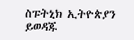ስፑትኒክ ኢትዮጵያን ይወዳጁ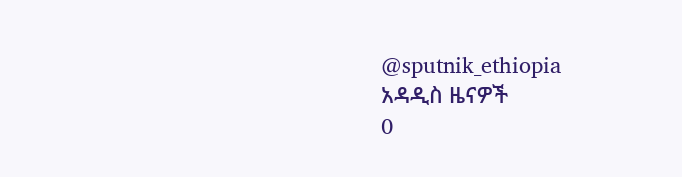@sputnik_ethiopia
አዳዲስ ዜናዎች
0